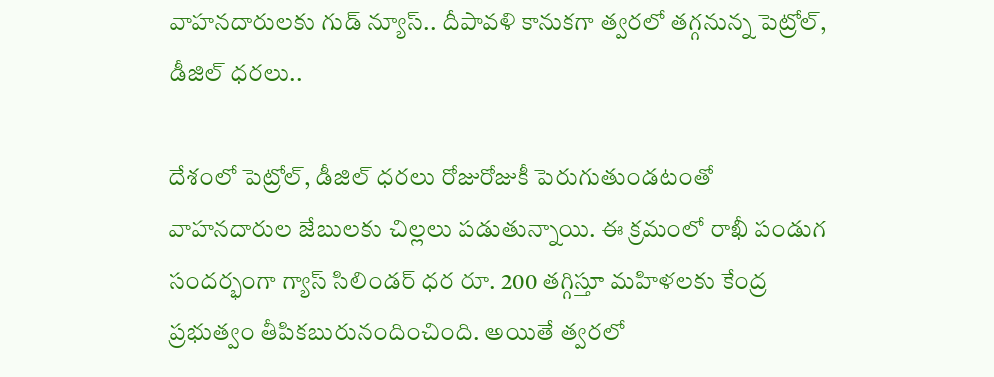వాహనదారులకు గుడ్ న్యూస్.. దీపావళి కానుకగా త్వరలో తగ్గనున్న పెట్రోల్, డీజిల్ ధరలు..

దేశంలో పెట్రోల్, డీజిల్ ధరలు రోజురోజుకీ పెరుగుతుండటంతో వాహనదారుల జేబులకు చిల్లలు పడుతున్నాయి. ఈ క్రమంలో రాఖీ పండుగ సందర్భంగా గ్యాస్ సిలిండర్ ధర రూ. 200 తగ్గిస్తూ మహిళలకు కేంద్ర ప్రభుత్వం తీపికబురునందించింది. అయితే త్వరలో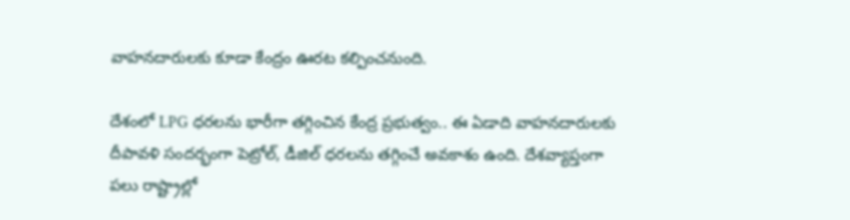వాహనదారులకు కూడా కేంద్రం ఊరట కల్పించనుంది.

దేశంలో LPG ధరలను భారీగా తగ్గించిన కేంద్ర ప్రభుత్వం.. ఈ ఏడాది వాహనదారులకు దీపావళి సందర్భంగా పెట్రోల్, డీజిల్ ధరలను తగ్గించే అవకాశం ఉంది. దేశవ్యాప్తంగా పలు రాష్ట్రాల్లో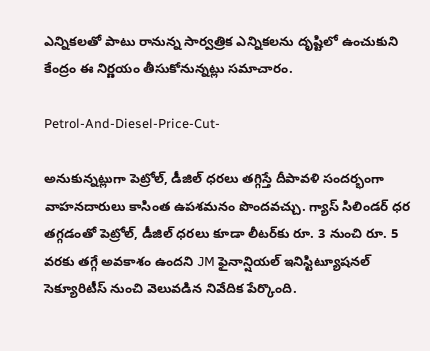ఎన్నికలతో పాటు రానున్న సార్వత్రిక ఎన్నికలను దృష్టిలో ఉంచుకుని కేంద్రం ఈ నిర్ణయం తీసుకోనున్నట్లు సమాచారం.

Petrol-And-Diesel-Price-Cut-

అనుకున్నట్లుగా పెట్రోల్, డీజిల్ ధరలు తగ్గిస్తే దీపావళి సందర్భంగా వాహనదారులు కాసింత ఉపశమనం పొందవచ్చు. గ్యాస్ సిలిండర్ ధర తగ్గడంతో పెట్రోల్, డీజిల్ ధరలు కూడా లీటర్‌కు రూ. 3 నుంచి రూ. 5 వరకు తగ్గే అవకాశం ఉందని JM ఫైనాన్షియల్ ఇనిస్టిట్యూషనల్ సెక్యూరిటీస్ నుంచి వెలువడిన నివేదిక పేర్కొంది.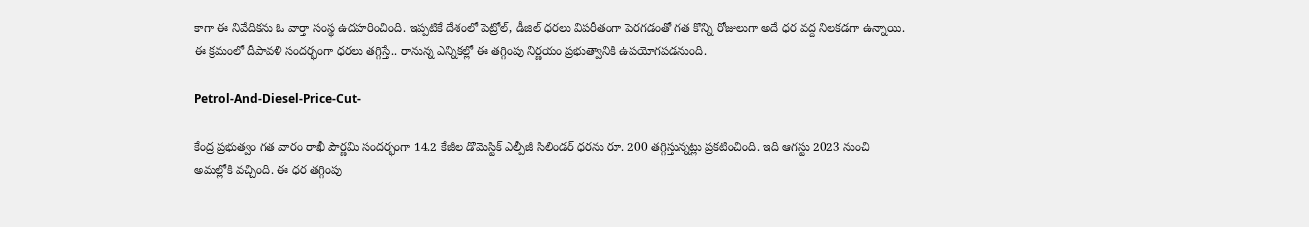కాగా ఈ నివేదికను ఓ వార్తా సంస్థ ఉదహరించింది. ఇప్పటికే దేశంలో పెట్రోల్, డీజిల్ ధరలు విపరీతంగా పెరగడంతో గత కొన్ని రోజులుగా అదే ధర వద్ద నిలకడగా ఉన్నాయి. ఈ క్రమంలో దీపావళి సందర్భంగా ధరలు తగ్గిస్తే.. రానున్న ఎన్నికల్లో ఈ తగ్గింపు నిర్ణయం ప్రభుత్వానికి ఉపయోగపడనుంది.

Petrol-And-Diesel-Price-Cut-

కేంద్ర ప్రభుత్వం గత వారం రాఖీ పౌర్ణమి సందర్భంగా 14.2 కేజీల డొమెస్టిక్ ఎల్పీజీ సిలిండర్ ధరను రూ. 200 తగ్గిస్తున్నట్లు ప్రకటించింది. ఇది ఆగస్టు 2023 నుంచి అమల్లోకి వచ్చింది. ఈ ధర తగ్గింపు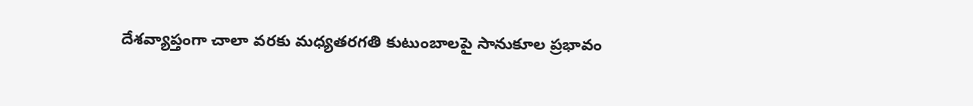దేశవ్యాప్తంగా చాలా వరకు మధ్యతరగతి కుటుంబాలపై సానుకూల ప్రభావం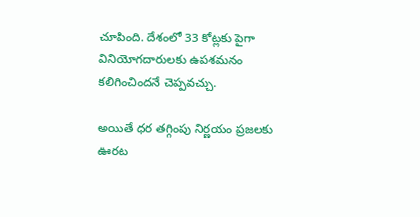చూపింది. దేశంలో 33 కోట్లకు పైగా వినియోగదారులకు ఉపశమనం కలిగించిందనే చెప్పవచ్చు.

అయితే ధర తగ్గింపు నిర్ణయం ప్రజలకు ఊరట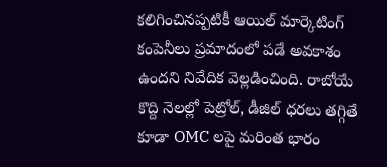కలిగించినప్పటికీ ఆయిల్ మార్కెటింగ్ కంపెనీలు ప్రమాదంలో పడే అవకాశం ఉందని నివేదిక వెల్లడించింది. రాబోయే కొద్ది నెలల్లో పెట్రోల్, డీజిల్ ధరలు తగ్గితే కూడా OMC లపై మరింత భారం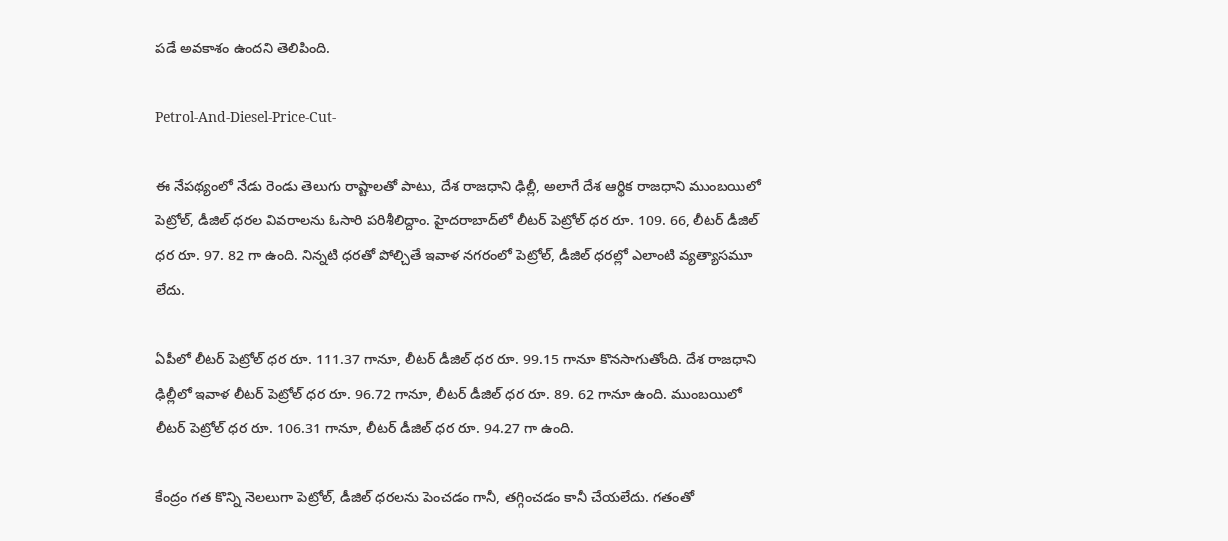పడే అవకాశం ఉందని తెలిపింది.

Petrol-And-Diesel-Price-Cut-

ఈ నేపథ్యంలో నేడు రెండు తెలుగు రాష్టాలతో పాటు, దేశ రాజధాని ఢిల్లీ, అలాగే దేశ ఆర్థిక రాజధాని ముంబయిలో పెట్రోల్, డీజిల్ ధరల వివరాలను ఓసారి పరిశీలిద్దాం. హైదరాబాద్‌లో లీటర్ పెట్రోల్ ధర రూ. 109. 66, లీటర్ డీజిల్ ధర రూ. 97. 82 గా ఉంది. నిన్నటి ధరతో పోల్చితే ఇవాళ నగరంలో పెట్రోల్, డీజిల్ ధరల్లో ఎలాంటి వ్యత్యాసమూ లేదు.

ఏపీలో లీటర్ పెట్రోల్ ధర రూ. 111.37 గానూ, లీటర్ డీజిల్ ధర రూ. 99.15 గానూ కొనసాగుతోంది. దేశ రాజధాని ఢిల్లీలో ఇవాళ లీటర్ పెట్రోల్ ధర రూ. 96.72 గానూ, లీటర్ డీజిల్ ధర రూ. 89. 62 గానూ ఉంది. ముంబయిలో లీటర్ పెట్రోల్ ధర రూ. 106.31 గానూ, లీటర్ డీజిల్ ధర రూ. 94.27 గా ఉంది.

కేంద్రం గత కొన్ని నెలలుగా పెట్రోల్, డీజిల్ ధరలను పెంచడం గానీ, తగ్గించడం కానీ చేయలేదు. గతంతో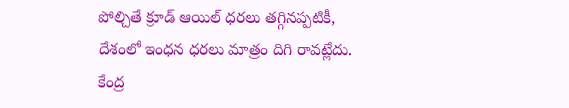పోల్చితే క్రూడ్ ఆయిల్ ధరలు తగ్గినప్పటికీ, దేశంలో ఇంధన ధరలు మాత్రం దిగి రావట్లేదు. కేంద్ర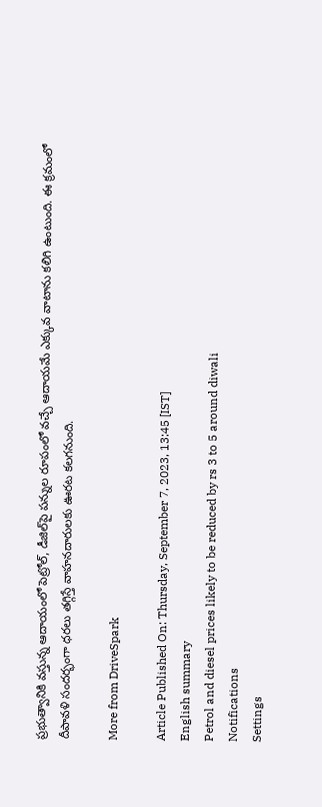ప్రభుత్వానికి వస్తున్న ఆదాయంలో పెట్రోల్, డీజిల్‌పై పన్నుల రూపంలో వచ్చే ఆదాయమే ఎక్కువ వాటాను కలిగి ఉంటుంది. ఈ క్రమంలో దీపావళి సందర్భంగా ధరలు తగ్గిస్తే వాహనదారులకు ఊరట కలగనుంది.

More from DriveSpark

Article Published On: Thursday, September 7, 2023, 13:45 [IST]
English summary
Petrol and diesel prices likely to be reduced by rs 3 to 5 around diwali
Notifications
Settings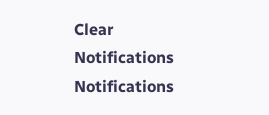Clear Notifications
Notifications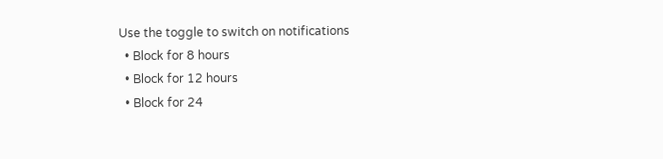Use the toggle to switch on notifications
  • Block for 8 hours
  • Block for 12 hours
  • Block for 24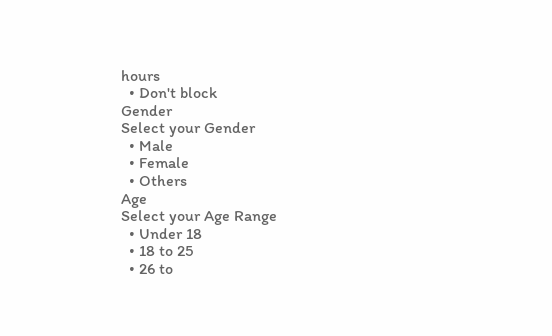hours
  • Don't block
Gender
Select your Gender
  • Male
  • Female
  • Others
Age
Select your Age Range
  • Under 18
  • 18 to 25
  • 26 to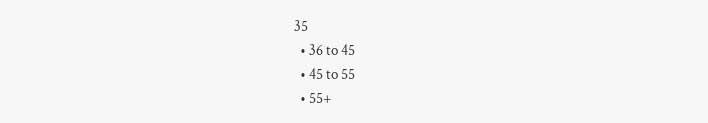35
  • 36 to 45
  • 45 to 55
  • 55+